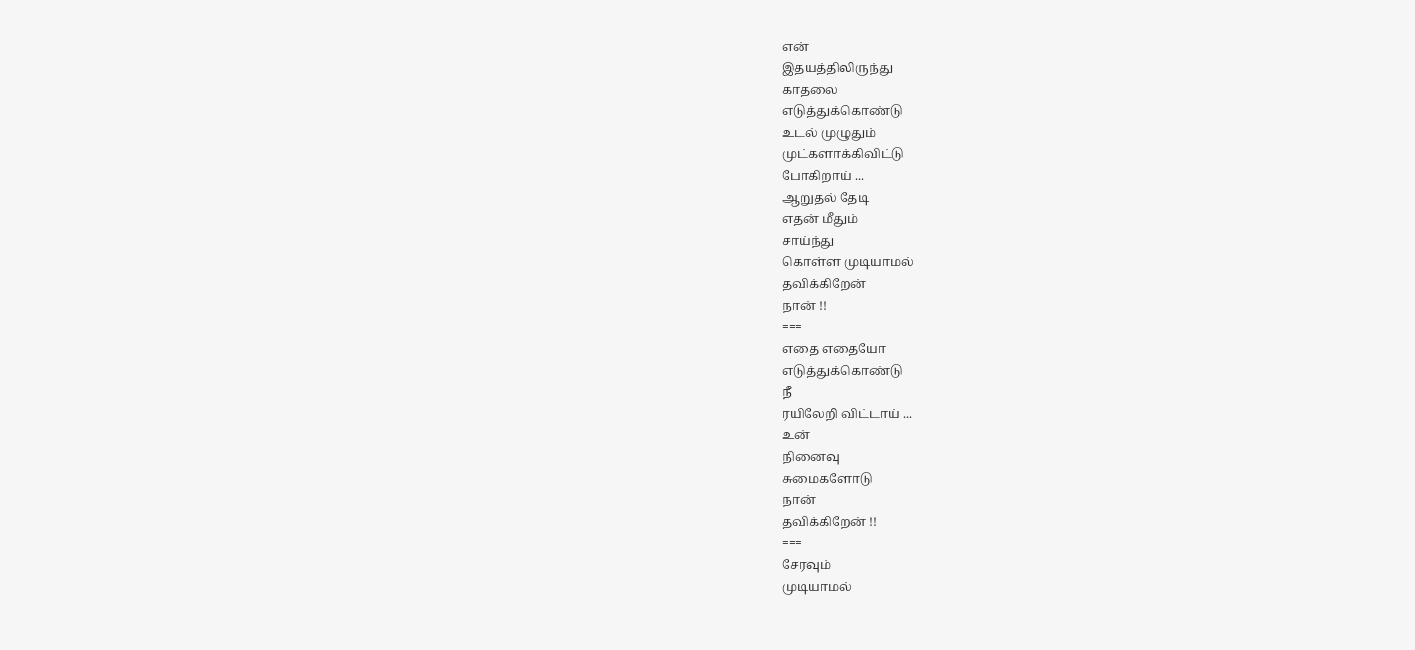என்
இதயத்திலிருந்து
காதலை
எடுத்துக்கொண்டு
உடல் முழுதும்
முட்களாக்கிவிட்டு
போகிறாய் ...
ஆறுதல் தேடி
எதன் மீதும்
சாய்ந்து
கொள்ள முடியாமல்
தவிக்கிறேன்
நான் !!
===
எதை எதையோ
எடுத்துக்கொண்டு
நீ
ரயிலேறி விட்டாய் ...
உன்
நினைவு
சுமைகளோடு
நான்
தவிக்கிறேன் !!
===
சேரவும்
முடியாமல்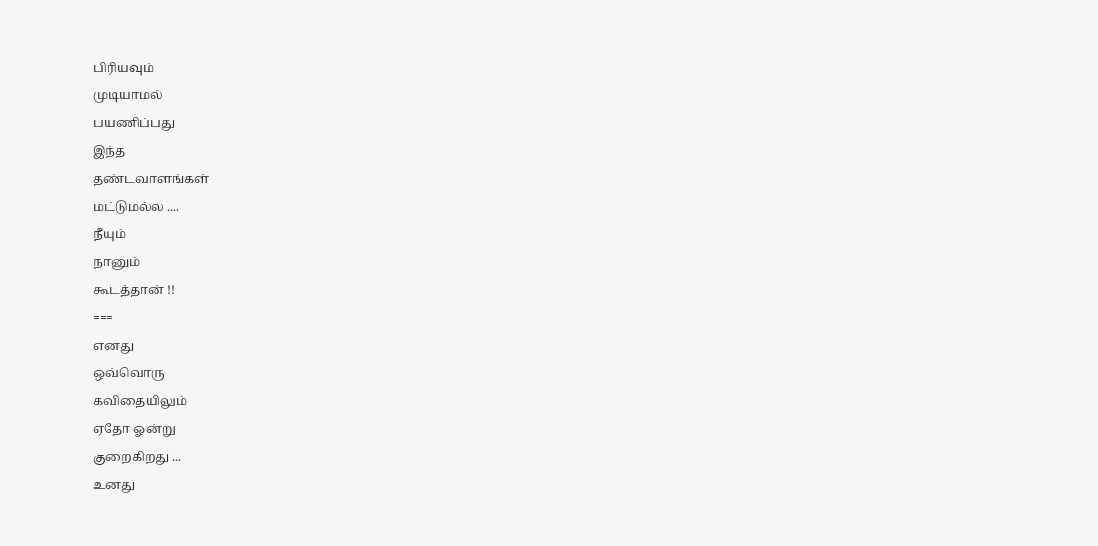பிரியவும்
முடியாமல்
பயணிப்பது
இந்த
தண்டவாளங்கள்
மட்டுமல்ல ....
நீயும்
நானும்
கூடத்தான் !!
===
எனது
ஒவ்வொரு
கவிதையிலும்
ஏதோ ஓன்று
குறைகிறது ...
உனது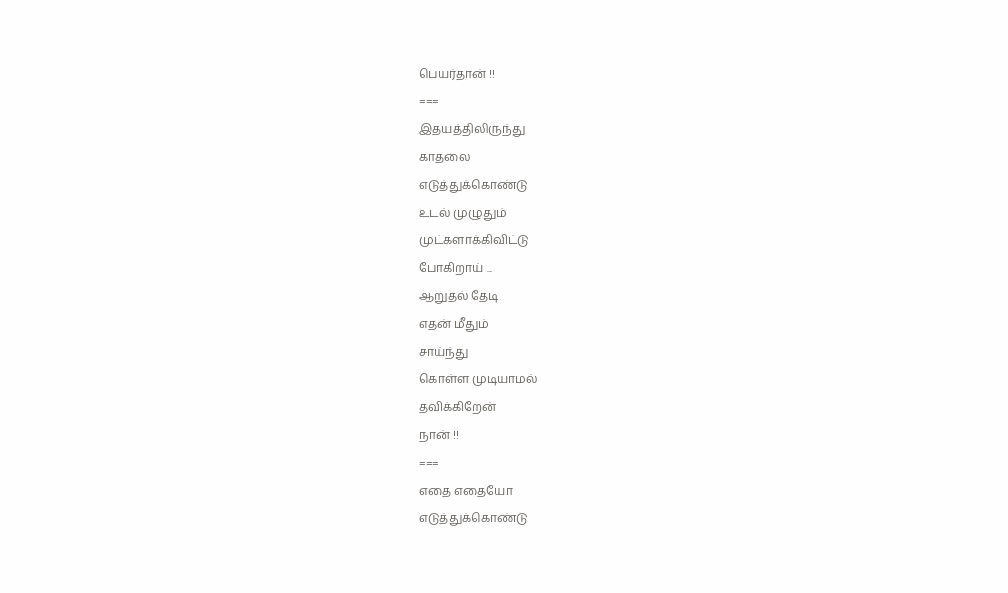பெயர்தான் !!
===
இதயத்திலிருந்து
காதலை
எடுத்துக்கொண்டு
உடல் முழுதும்
முட்களாக்கிவிட்டு
போகிறாய் ...
ஆறுதல் தேடி
எதன் மீதும்
சாய்ந்து
கொள்ள முடியாமல்
தவிக்கிறேன்
நான் !!
===
எதை எதையோ
எடுத்துக்கொண்டு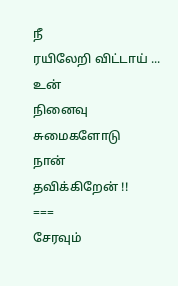நீ
ரயிலேறி விட்டாய் ...
உன்
நினைவு
சுமைகளோடு
நான்
தவிக்கிறேன் !!
===
சேரவும்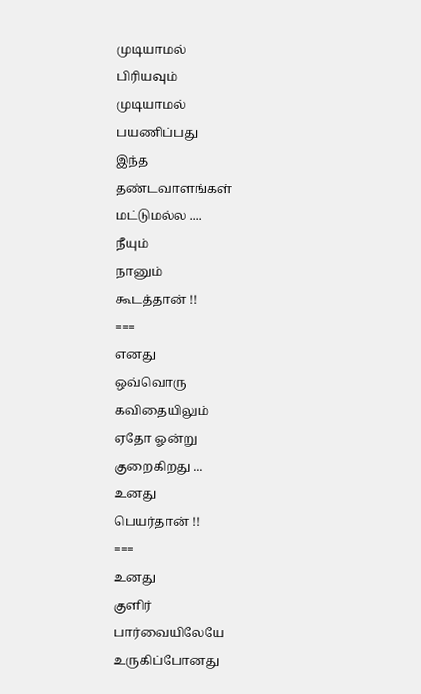முடியாமல்
பிரியவும்
முடியாமல்
பயணிப்பது
இந்த
தண்டவாளங்கள்
மட்டுமல்ல ....
நீயும்
நானும்
கூடத்தான் !!
===
எனது
ஒவ்வொரு
கவிதையிலும்
ஏதோ ஓன்று
குறைகிறது ...
உனது
பெயர்தான் !!
===
உனது
குளிர்
பார்வையிலேயே
உருகிப்போனது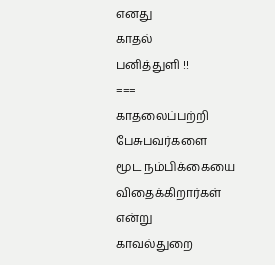எனது
காதல்
பனித்துளி !!
===
காதலைப்பற்றி
பேசுபவர்களை
மூட நம்பிக்கையை
விதைக்கிறார்கள்
என்று
காவல்துறை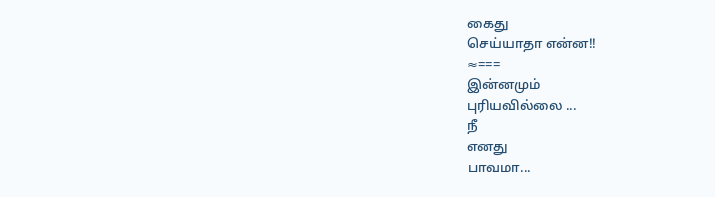கைது
செய்யாதா என்ன!!
≈===
இன்னமும்
புரியவில்லை ...
நீ
எனது
பாவமா...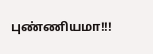புண்ணியமா!!!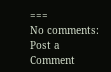===
No comments:
Post a Comment